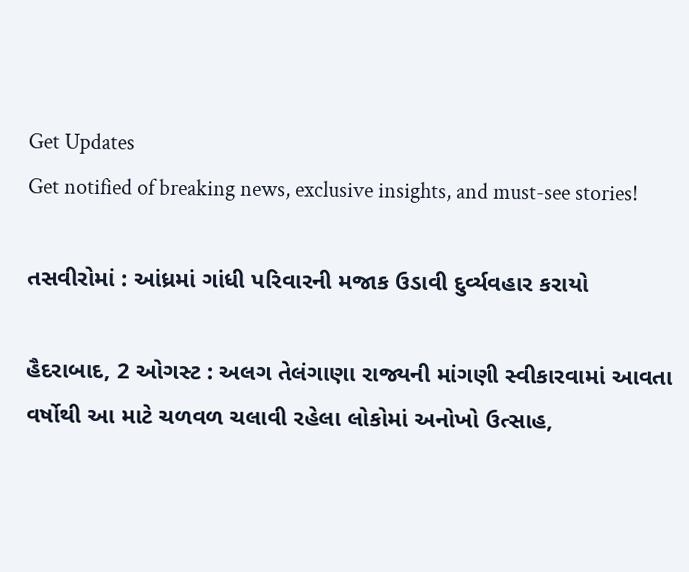Get Updates
Get notified of breaking news, exclusive insights, and must-see stories!

તસવીરોમાં : આંધ્રમાં ગાંધી પરિવારની મજાક ઉડાવી દુર્વ્યવહાર કરાયો

હૈદરાબાદ, 2 ઓગસ્ટ : અલગ તેલંગાણા રાજ્યની માંગણી સ્વીકારવામાં આવતા વર્ષોથી આ માટે ચળવળ ચલાવી રહેલા લોકોમાં અનોખો ઉત્સાહ,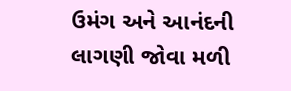ઉમંગ અને આનંદની લાગણી જોવા મળી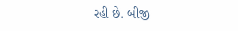રહી છે. બીજી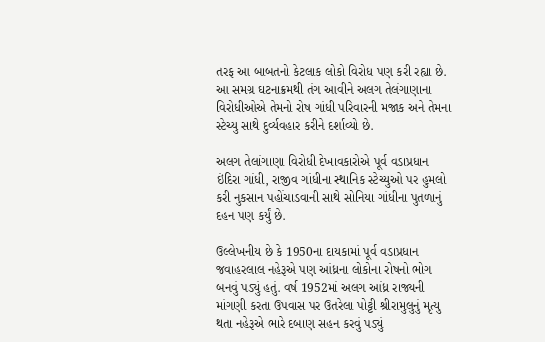તરફ આ બાબતનો કેટલાક લોકો વિરોધ પણ કરી રહ્યા છે. આ સમગ્ર ઘટનાક્રમથી તંગ આવીને અલગ તેલંગાણાના વિરોધીઓએ તેમનો રોષ ગાંધી પરિવારની મજાક અને તેમના સ્ટેચ્યુ સાથે દુર્વ્યવહાર કરીને દર્શાવ્યો છે.

અલગ તેલાંગાણા વિરોધી દેખાવકારોએ પૂર્વ વડાપ્રધાન ઇંદિરા ગાંધી, રાજીવ ગાંધીના સ્થાનિક સ્ટેચ્યુઓ પર હુમલો કરી નુકસાન પહોંચાડવાની સાથે સોનિયા ગાંધીના પુતળાનું દહન પણ કર્યું છે.

ઉલ્લેખનીય છે કે 1950ના દાયકામાં પૂર્વ વડાપ્રધાન જવાહરલાલ નહેરૂએ પણ આંધ્રના લોકોના રોષનો ભોગ બનવું પડ્યું હતું. વર્ષ 1952માં અલગ આંધ્ર રાજ્યની માંગણી કરતા ઉપવાસ પર ઉતરેલા પોટ્ટી શ્રીરામુલુનું મૃત્યુ થતા નહેરૂએ ભારે દબાણ સહન કરવું પડ્યું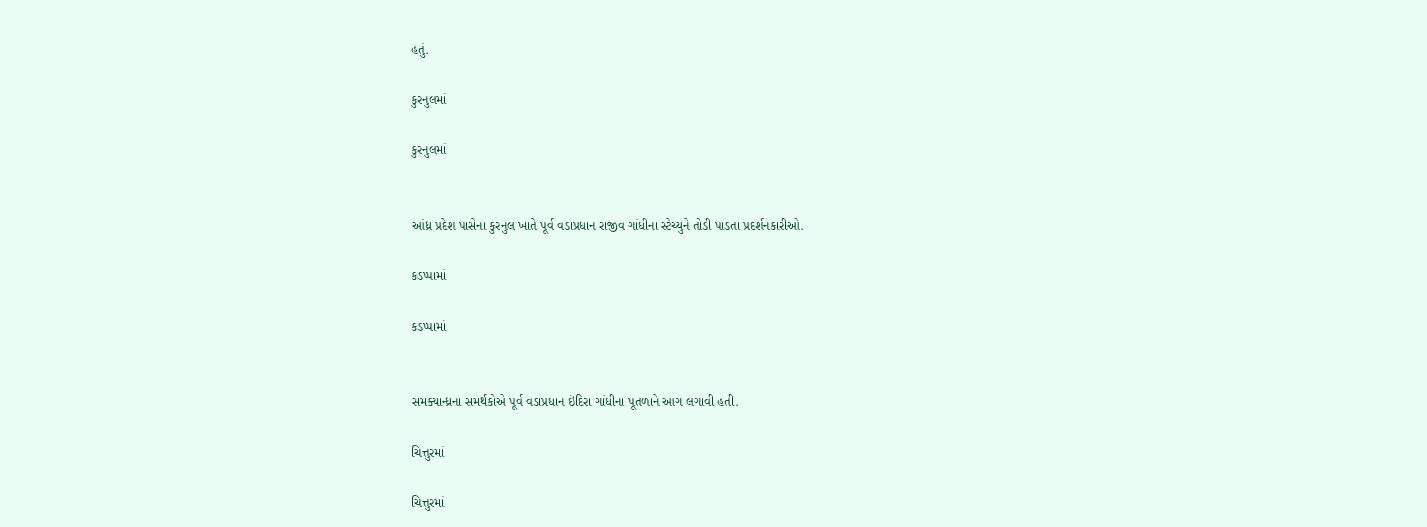હતું.

કુરનુલમાં

કુરનુલમાં


આંધ્ર પ્રદેશ પાસેના કુરનુલ ખાતે પૂર્વ વડાપ્રધાન રાજીવ ગાંધીના સ્ટેચ્યુને તોડી પાડતા પ્રદર્શનકારીઓ.

કડપ્પામાં

કડપ્પામાં


સમક્યાન્ધ્રના સમર્થકોએ પૂર્વ વડાપ્રધાન ઇંદિરા ગાંધીના પૂતળાને આગ લગાવી હતી.

ચિત્તુરમાં

ચિત્તુરમાં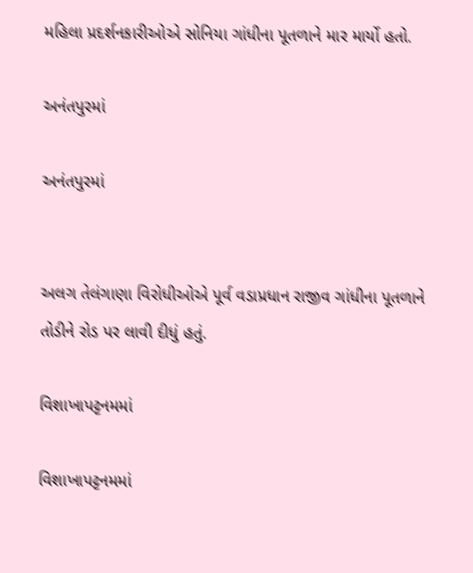મહિલા પ્રદર્શનકારીઓએ સોનિયા ગાંધીના પૂતળાને માર માર્યો હતો.

અનંતપુરમાં

અનંતપુરમાં


અલગ તેલંગાણા વિરોધીઓએ પૂર્વ વડાપ્રધાન રાજીવ ગાંધીના પૂતળાને તોડીને રોડ પર લાવી દીધું હતું.

વિશાખાપટ્ટનમમાં

વિશાખાપટ્ટનમમાં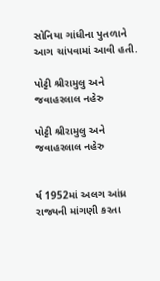સોનિયા ગાંધીના પુતળાને આગ ચાંપવામાં આવી હતી.

પોટ્ટી શ્રીરામુલુ અને જવાહરલાલ નહેરુ

પોટ્ટી શ્રીરામુલુ અને જવાહરલાલ નહેરુ


ર્ષ 1952માં અલગ આંધ્ર રાજ્યની માંગણી કરતા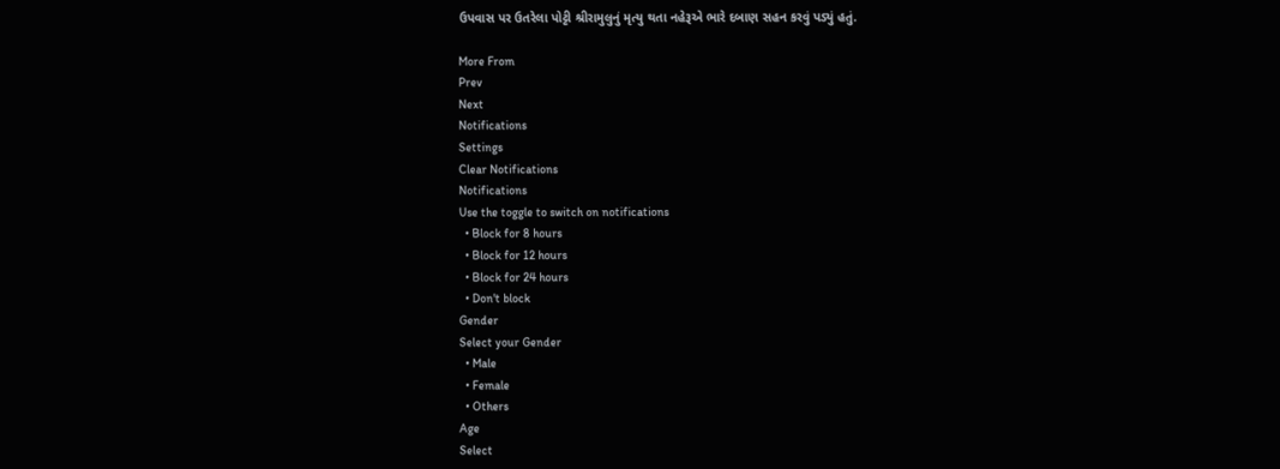ઉપવાસ પર ઉતરેલા પોટ્ટી શ્રીરામુલુનું મૃત્યુ થતા નહેરૂએ ભારે દબાણ સહન કરવું પડ્યું હતું.

More From
Prev
Next
Notifications
Settings
Clear Notifications
Notifications
Use the toggle to switch on notifications
  • Block for 8 hours
  • Block for 12 hours
  • Block for 24 hours
  • Don't block
Gender
Select your Gender
  • Male
  • Female
  • Others
Age
Select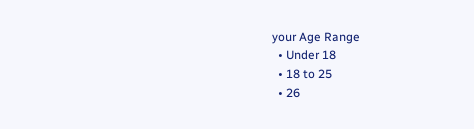your Age Range
  • Under 18
  • 18 to 25
  • 26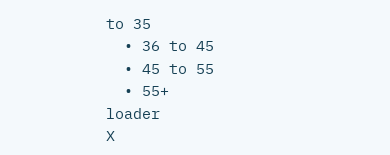to 35
  • 36 to 45
  • 45 to 55
  • 55+
loader
X